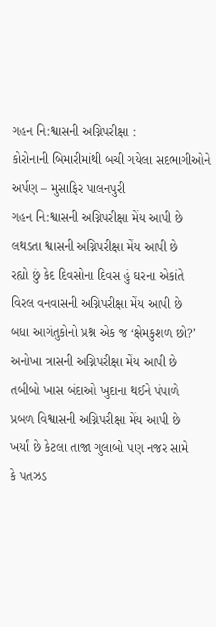ગહન નિ:શ્વાસની અગ્નિપરીક્ષા :
કોરોનાની બિમારીમાંથી બચી ગયેલા સદભાગીઓને અર્પણ – મુસાફિર પાલનપુરી
ગહન નિ:શ્વાસની અગ્નિપરીક્ષા મેંય આપી છે
લથડતા શ્વાસની અગ્નિપરીક્ષા મેંય આપી છે
રહ્યો છું કેદ દિવસોના દિવસ હું ઘરના એકાંતે
વિરલ વનવાસની અગ્નિપરીક્ષા મેંય આપી છે
બધા આગંતુકોનો પ્રશ્ન એક જ ‘ક્ષેમકુશળ છો?’
અનોખા ત્રાસની અગ્નિપરીક્ષા મેંય આપી છે
તબીબો ખાસ બંદાઓ ખુદાના થઈને પંપાળે
પ્રબળ વિશ્વાસની અગ્નિપરીક્ષા મેંય આપી છે
ખર્યાં છે કેટલા તાજા ગુલાબો પણ નજર સામે
કે પતઝડ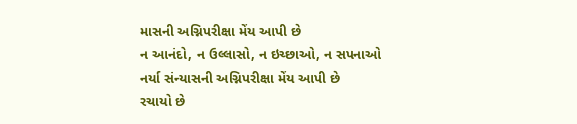માસની અગ્નિપરીક્ષા મેંય આપી છે
ન આનંદો, ન ઉલ્લાસો, ન ઇચ્છાઓ, ન સપનાઓ
નર્યા સંન્યાસની અગ્નિપરીક્ષા મેંય આપી છે
રચાયો છે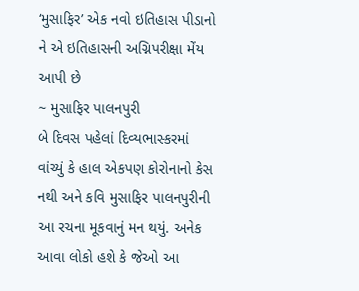‘મુસાફિર’ એક નવો ઇતિહાસ પીડાનો
ને એ ઇતિહાસની અગ્નિપરીક્ષા મેંય આપી છે
~ મુસાફિર પાલનપુરી
બે દિવસ પહેલાં દિવ્યભાસ્કરમાં વાંચ્યું કે હાલ એકપણ કોરોનાનો કેસ નથી અને કવિ મુસાફિર પાલનપુરીની આ રચના મૂકવાનું મન થયું. અનેક આવા લોકો હશે કે જેઓ આ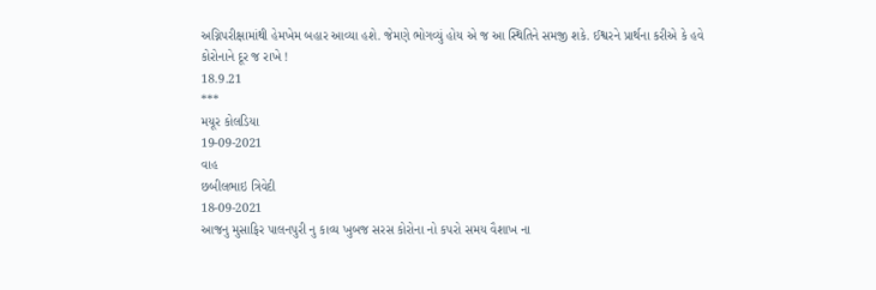અગ્નિપરીક્ષામાંથી હેમખેમ બહાર આવ્યા હશે. જેમણે ભોગવ્યું હોય એ જ આ સ્થિતિને સમજી શકે. ઈશ્વરને પ્રાર્થના કરીએ કે હવે કોરોનાને દૂર જ રાખે !
18.9.21
***
મયૂર કોલડિયા
19-09-2021
વાહ
છબીલભાઇ ત્રિવેદી
18-09-2021
આજનુ મુસાફિર પાલનપુરી નુ કાવ્ય ખુબજ સરસ કોરોના નો કપરો સમય વૈશાખ ના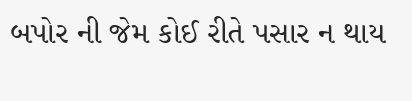બપોર ની જેમ કોઈ રીતે પસાર ન થાય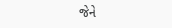જેને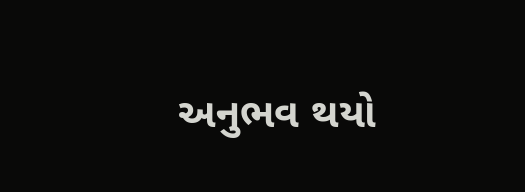અનુભવ થયો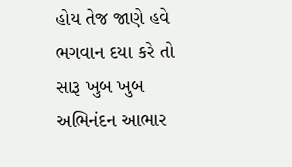હોય તેજ જાણે હવે ભગવાન દયા કરે તો સારૂ ખુબ ખુબ અભિનંદન આભાર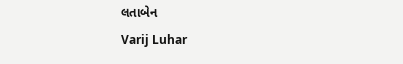લતાબેન
Varij Luhar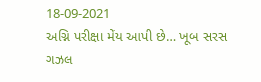18-09-2021
અગ્નિ પરીક્ષા મેંય આપી છે… ખૂબ સરસ ગઝલ